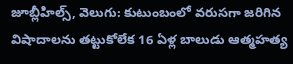జూబ్లీహిల్స్, వెలుగు: కుటుంబంలో వరుసగా జరిగిన విషాదాలను తట్టుకోలేక 16 ఏళ్ల బాలుడు ఆత్మహత్య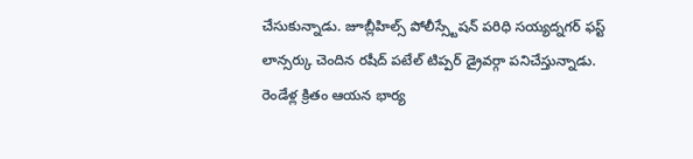చేసుకున్నాడు. జూబ్లీహిల్స్ పోలీస్స్టేషన్ పరిధి సయ్యద్నగర్ ఫస్ట్ లాన్సర్కు చెందిన రషీద్ పటేల్ టిప్పర్ డ్రైవర్గా పనిచేస్తున్నాడు. రెండేళ్ల క్రితం ఆయన భార్య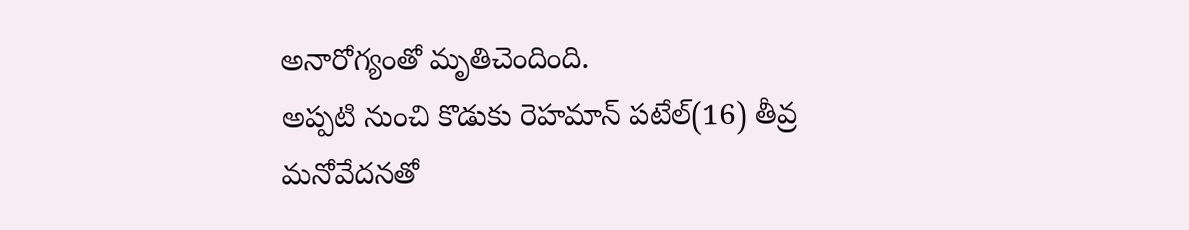అనారోగ్యంతో మృతిచెందింది.
అప్పటి నుంచి కొడుకు రెహమాన్ పటేల్(16) తీవ్ర మనోవేదనతో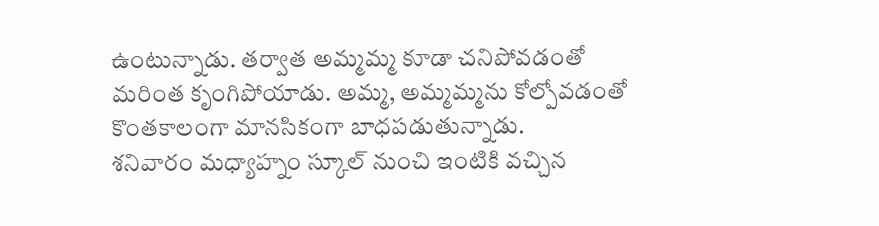ఉంటున్నాడు. తర్వాత అమ్మమ్మ కూడా చనిపోవడంతో మరింత కృంగిపోయాడు. అమ్మ, అమ్మమ్మను కోల్పోవడంతో కొంతకాలంగా మానసికంగా బాధపడుతున్నాడు.
శనివారం మధ్యాహ్నం స్కూల్ నుంచి ఇంటికి వచ్చిన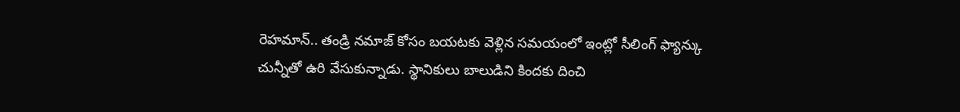రెహమాన్.. తండ్రి నమాజ్ కోసం బయటకు వెళ్లిన సమయంలో ఇంట్లో సీలింగ్ ఫ్యాన్కు చున్నీతో ఉరి వేసుకున్నాడు. స్థానికులు బాలుడిని కిందకు దించి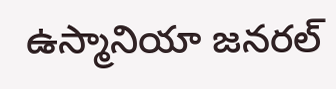ఉస్మానియా జనరల్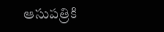ఆసుపత్రికి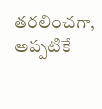తరలించగా, అప్పటికే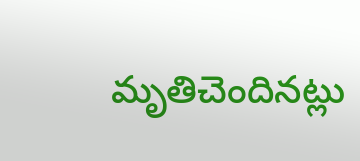మృతిచెందినట్లు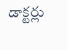డాక్టర్లు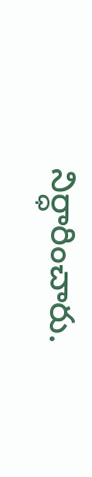నిర్ధారించారు.